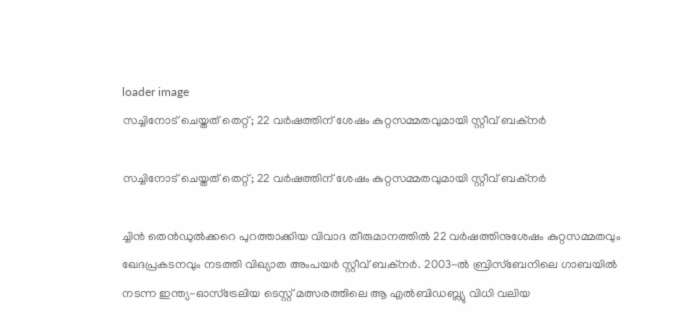loader image
സച്ചിനോട് ചെയ്തത് തെറ്റ്; 22 വർഷത്തിന് ശേഷം കുറ്റസമ്മതവുമായി സ്റ്റീവ് ബക്നർ

സച്ചിനോട് ചെയ്തത് തെറ്റ്; 22 വർഷത്തിന് ശേഷം കുറ്റസമ്മതവുമായി സ്റ്റീവ് ബക്നർ

ച്ചിൻ തെൻഡുൽക്കറെ പുറത്താക്കിയ വിവാദ തീരുമാനത്തിൽ 22 വർഷത്തിനുശേഷം കുറ്റസമ്മതവും ഖേദപ്രകടനവും നടത്തി വിഖ്യാത അംപയർ സ്റ്റീവ് ബക്നർ. 2003-ൽ ബ്രിസ്ബേനിലെ ഗാബയിൽ നടന്ന ഇന്ത്യ-ഓസ്‌ട്രേലിയ ടെസ്റ്റ് മത്സരത്തിലെ ആ എൽബിഡബ്ല്യു വിധി വലിയ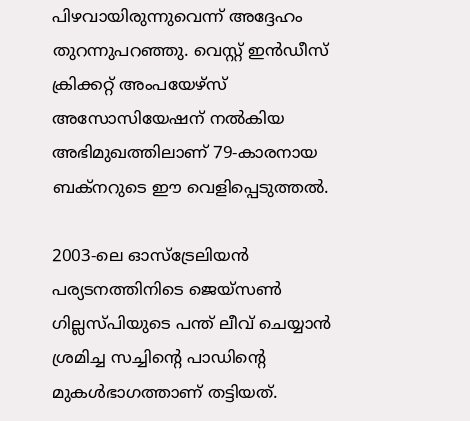പിഴവായിരുന്നുവെന്ന് അദ്ദേഹം തുറന്നുപറഞ്ഞു. വെസ്റ്റ് ഇൻഡീസ് ക്രിക്കറ്റ് അംപയേഴ്സ് അസോസിയേഷന് നൽകിയ അഭിമുഖത്തിലാണ് 79-കാരനായ ബക്നറുടെ ഈ വെളിപ്പെടുത്തൽ.

2003-ലെ ഓസ്‌ട്രേലിയൻ പര്യടനത്തിനിടെ ജെയ്‌സൺ ഗില്ലസ്‌പിയുടെ പന്ത് ലീവ് ചെയ്യാൻ ശ്രമിച്ച സച്ചിന്റെ പാഡിന്റെ മുകൾഭാഗത്താണ് തട്ടിയത്.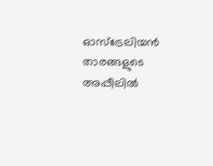ഓസ്‌ട്രേലിയൻ താരങ്ങളുടെ അപ്പീലിൽ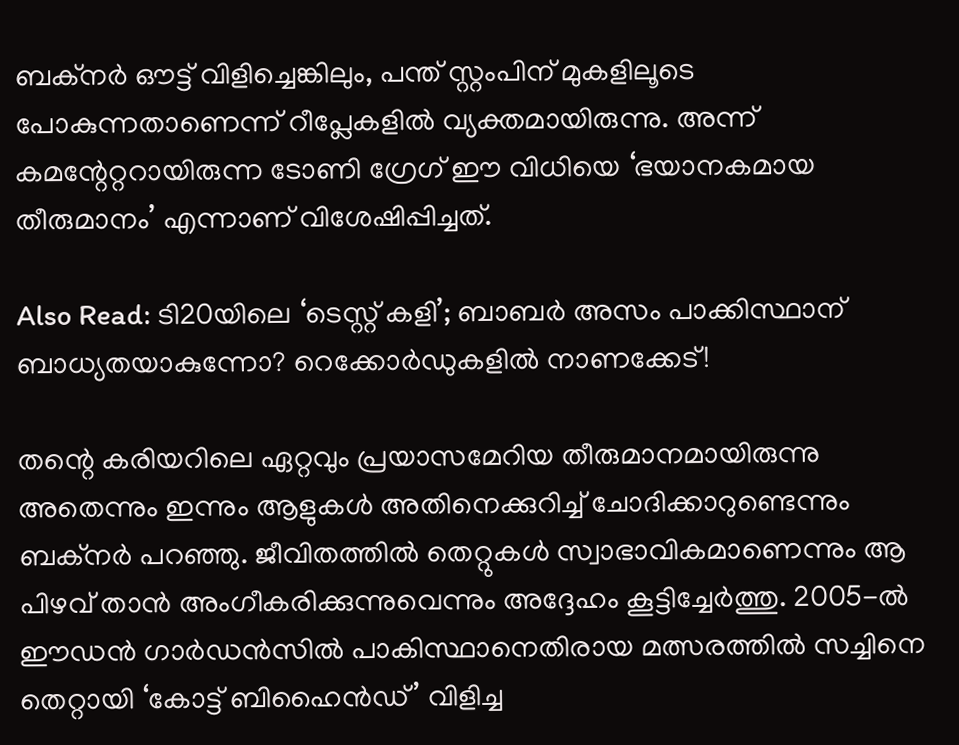ബക്നർ ഔട്ട് വിളിച്ചെങ്കിലും, പന്ത് സ്റ്റംപിന് മുകളിലൂടെ പോകുന്നതാണെന്ന് റീപ്ലേകളിൽ വ്യക്തമായിരുന്നു. അന്ന് കമന്റേറ്ററായിരുന്ന ടോണി ഗ്രേഗ് ഈ വിധിയെ ‘ഭയാനകമായ തീരുമാനം’ എന്നാണ് വിശേഷിപ്പിച്ചത്.

Also Read: ടി20യിലെ ‘ടെസ്റ്റ് കളി’; ബാബർ അസം പാക്കിസ്ഥാന് ബാധ്യതയാകുന്നോ? റെക്കോർഡുകളിൽ നാണക്കേട്!

തന്റെ കരിയറിലെ ഏറ്റവും പ്രയാസമേറിയ തീരുമാനമായിരുന്നു അതെന്നും ഇന്നും ആളുകൾ അതിനെക്കുറിച്ച് ചോദിക്കാറുണ്ടെന്നും ബക്നർ പറഞ്ഞു. ജീവിതത്തിൽ തെറ്റുകൾ സ്വാഭാവികമാണെന്നും ആ പിഴവ് താൻ അംഗീകരിക്കുന്നുവെന്നും അദ്ദേഹം കൂട്ടിച്ചേർത്തു. 2005-ൽ ഈഡൻ ഗാർഡൻസിൽ പാകിസ്ഥാനെതിരായ മത്സരത്തിൽ സച്ചിനെ തെറ്റായി ‘കോട്ട് ബിഹൈൻഡ്’ വിളിച്ച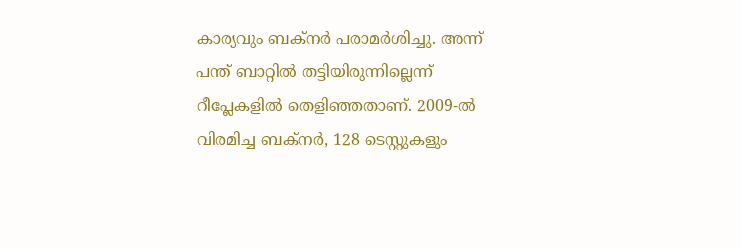കാര്യവും ബക്നർ പരാമർശിച്ചു. അന്ന് പന്ത് ബാറ്റിൽ തട്ടിയിരുന്നില്ലെന്ന് റീപ്ലേകളിൽ തെളിഞ്ഞതാണ്. 2009-ൽ വിരമിച്ച ബക്നർ, 128 ടെസ്റ്റുകളും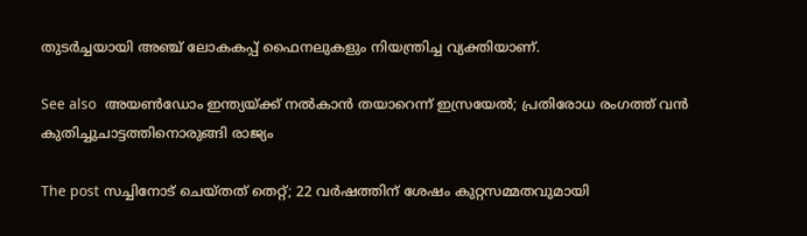തുടർച്ചയായി അഞ്ച് ലോകകപ്പ് ഫൈനലുകളും നിയന്ത്രിച്ച വ്യക്തിയാണ്.

See also  അയൺഡോം ഇന്ത്യയ്ക്ക് നൽകാൻ തയാറെന്ന് ഇസ്രയേൽ; പ്രതിരോധ രംഗത്ത് വൻ കുതിച്ചുചാട്ടത്തിനൊരുങ്ങി രാജ്യം

The post സച്ചിനോട് ചെയ്തത് തെറ്റ്; 22 വർഷത്തിന് ശേഷം കുറ്റസമ്മതവുമായി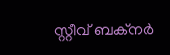സ്റ്റീവ് ബക്നർ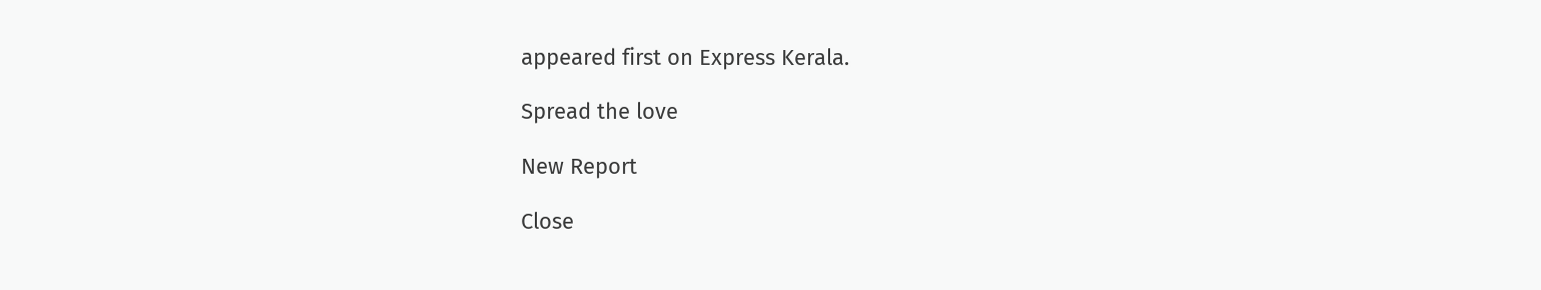appeared first on Express Kerala.

Spread the love

New Report

Close